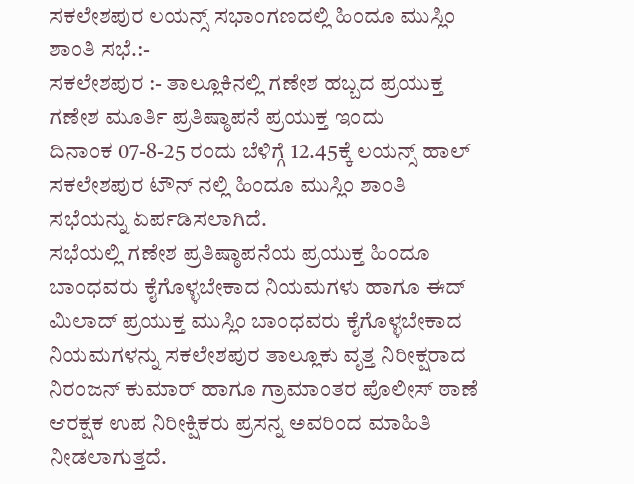ಸಕಲೇಶಪುರ ಲಯನ್ಸ್ ಸಭಾಂಗಣದಲ್ಲಿ ಹಿಂದೂ ಮುಸ್ಲಿಂ ಶಾಂತಿ ಸಭೆ.:-
ಸಕಲೇಶಪುರ :- ತಾಲ್ಲೂಕಿನಲ್ಲಿ ಗಣೇಶ ಹಬ್ಬದ ಪ್ರಯುಕ್ತ ಗಣೇಶ ಮೂರ್ತಿ ಪ್ರತಿಷ್ಠಾಪನೆ ಪ್ರಯುಕ್ತ ಇಂದು
ದಿನಾಂಕ 07-8-25 ರಂದು ಬೆಳಿಗ್ಗೆ 12.45ಕ್ಕೆ ಲಯನ್ಸ್ ಹಾಲ್ ಸಕಲೇಶಪುರ ಟೌನ್ ನಲ್ಲಿ ಹಿಂದೂ ಮುಸ್ಲಿಂ ಶಾಂತಿ ಸಭೆಯನ್ನು ಏರ್ಪಡಿಸಲಾಗಿದೆ.
ಸಭೆಯಲ್ಲಿ ಗಣೇಶ ಪ್ರತಿಷ್ಠಾಪನೆಯ ಪ್ರಯುಕ್ತ ಹಿಂದೂ ಬಾಂಧವರು ಕೈಗೊಳ್ಳಬೇಕಾದ ನಿಯಮಗಳು ಹಾಗೂ ಈದ್ ಮಿಲಾದ್ ಪ್ರಯುಕ್ತ ಮುಸ್ಲಿಂ ಬಾಂಧವರು ಕೈಗೊಳ್ಳಬೇಕಾದ ನಿಯಮಗಳನ್ನು ಸಕಲೇಶಪುರ ತಾಲ್ಲೂಕು ವೃತ್ತ ನಿರೀಕ್ಷರಾದ ನಿರಂಜನ್ ಕುಮಾರ್ ಹಾಗೂ ಗ್ರಾಮಾಂತರ ಪೊಲೀಸ್ ಠಾಣೆ ಆರಕ್ಷಕ ಉಪ ನಿರೀಕ್ಷಿಕರು ಪ್ರಸನ್ನ ಅವರಿಂದ ಮಾಹಿತಿ ನೀಡಲಾಗುತ್ತದೆ.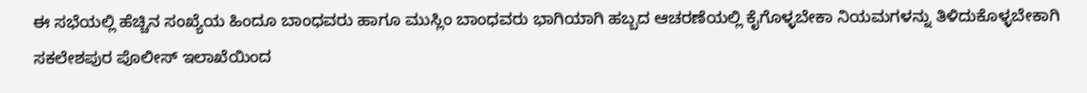ಈ ಸಭೆಯಲ್ಲಿ ಹೆಚ್ಚಿನ ಸಂಖ್ಯೆಯ ಹಿಂದೂ ಬಾಂಧವರು ಹಾಗೂ ಮುಸ್ಲಿಂ ಬಾಂಧವರು ಭಾಗಿಯಾಗಿ ಹಬ್ಬದ ಆಚರಣೆಯಲ್ಲಿ ಕೈಗೊಳ್ಳಬೇಕಾ ನಿಯಮಗಳನ್ನು ತಿಳಿದುಕೊಳ್ಳಬೇಕಾಗಿ ಸಕಲೇಶಪುರ ಪೊಲೀಸ್ ಇಲಾಖೆಯಿಂದ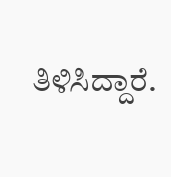ತಿಳಿಸಿದ್ದಾರೆ.